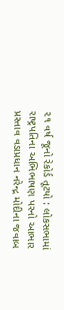૨૧ વર્ષ જૂનો રેકોર્ડ તૂટયો : લોકસભામાં રાષ્ટ્રપતિના અભિભાષણ પરનો આભાર પ્રસ્તાવ વડાપ્રધાન નરેન્દ્ર મોદીના જવાબ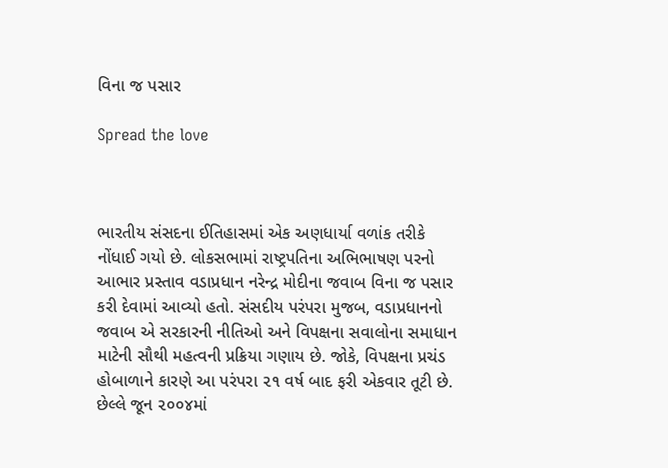વિના જ પસાર

Spread the love



ભારતીય સંસદના ઈતિહાસમાં એક અણધાર્યા વળાંક તરીકે નોંધાઈ ગયો છે. લોકસભામાં રાષ્ટ્રપતિના અભિભાષણ પરનો આભાર પ્રસ્તાવ વડાપ્રધાન નરેન્દ્ર મોદીના જવાબ વિના જ પસાર કરી દેવામાં આવ્યો હતો. સંસદીય પરંપરા મુજબ, વડાપ્રધાનનો જવાબ એ સરકારની નીતિઓ અને વિપક્ષના સવાલોના સમાધાન માટેની સૌથી મહત્વની પ્રક્રિયા ગણાય છે. જોકે, વિપક્ષના પ્રચંડ હોબાળાને કારણે આ પરંપરા ૨૧ વર્ષ બાદ ફરી એકવાર તૂટી છે. છેલ્લે જૂન ૨૦૦૪માં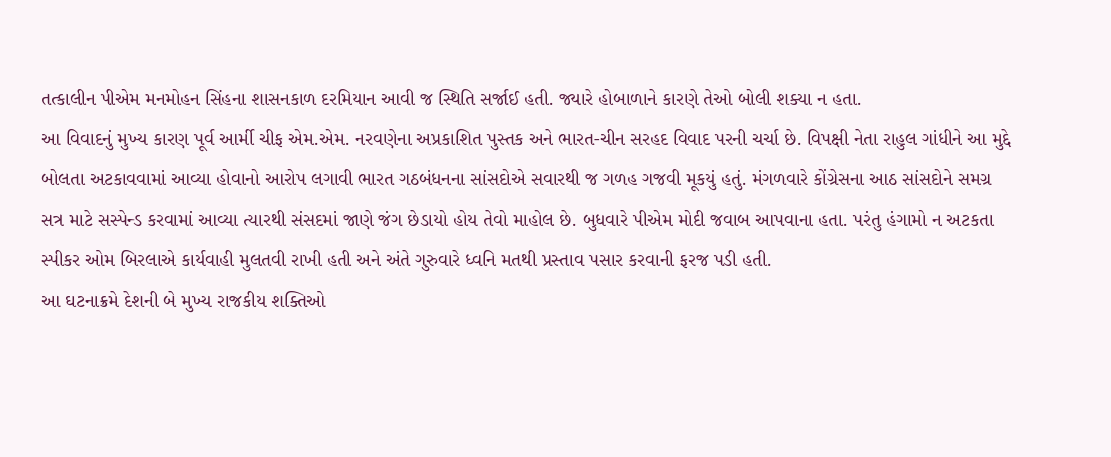તત્કાલીન પીએમ મનમોહન સિંહના શાસનકાળ દરમિયાન આવી જ સ્થિતિ સર્જાઈ હતી. જ્યારે હોબાળાને કારણે તેઓ બોલી શક્યા ન હતા.
આ વિવાદનું મુખ્ય કારણ પૂર્વ આર્મી ચીફ એમ.એમ. નરવણેના અપ્રકાશિત પુસ્તક અને ભારત-ચીન સરહદ વિવાદ પરની ચર્ચા છે. વિપક્ષી નેતા રાહુલ ગાંધીને આ મુદ્દે બોલતા અટકાવવામાં આવ્યા હોવાનો આરોપ લગાવી ભારત ગઠબંધનના સાંસદોએ સવારથી જ ગળહ ગજવી મૂકયું હતું. મંગળવારે કોંગ્રેસના આઠ સાંસદોને સમગ્ર સત્ર માટે સસ્પેન્ડ કરવામાં આવ્યા ત્યારથી સંસદમાં જાણે જંગ છેડાયો હોય તેવો માહોલ છે. બુધવારે પીએમ મોદી જવાબ આપવાના હતા. પરંતુ હંગામો ન અટકતા સ્પીકર ઓમ બિરલાએ કાર્યવાહી મુલતવી રાખી હતી અને અંતે ગુરુવારે ધ્વનિ મતથી પ્રસ્તાવ પસાર કરવાની ફરજ પડી હતી.
આ ઘટનાક્રમે દેશની બે મુખ્ય રાજકીય શક્તિઓ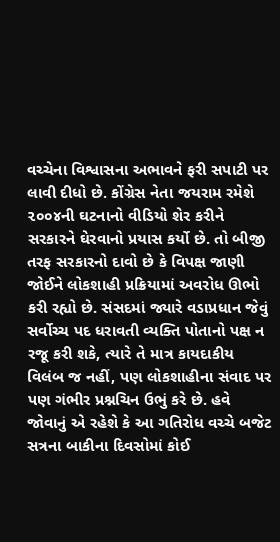વચ્ચેના વિશ્વાસના અભાવને ફરી સપાટી પર લાવી દીધો છે. કોંગ્રેસ નેતા જયરામ રમેશે ૨૦૦૪ની ઘટનાનો વીડિયો શેર કરીને સરકારને ઘેરવાનો પ્રયાસ કર્યો છે. તો બીજી તરફ સરકારનો દાવો છે કે વિપક્ષ જાણી જોઈને લોકશાહી પ્રક્રિયામાં અવરોધ ઊભો કરી રહ્યો છે. સંસદમાં જ્યારે વડાપ્રધાન જેવું સર્વોચ્ચ પદ ધરાવતી વ્યક્તિ પોતાનો પક્ષ ન રજૂ કરી શકે, ત્યારે તે માત્ર કાયદાકીય વિલંબ જ નહીં, પણ લોકશાહીના સંવાદ પર પણ ગંભીર પ્રશ્નચિન ઉભું કરે છે. હવે જોવાનું એ રહેશે કે આ ગતિરોધ વચ્ચે બજેટ સત્રના બાકીના દિવસોમાં કોઈ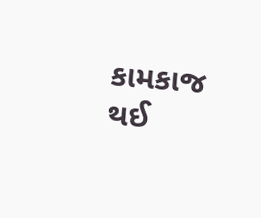કામકાજ થઈ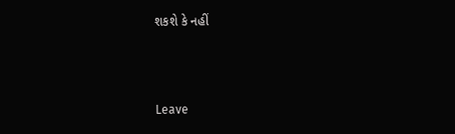શકશે કે નહીં



Leave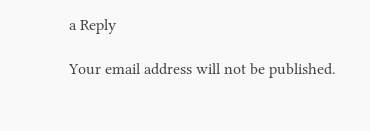a Reply

Your email address will not be published.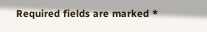Required fields are marked *